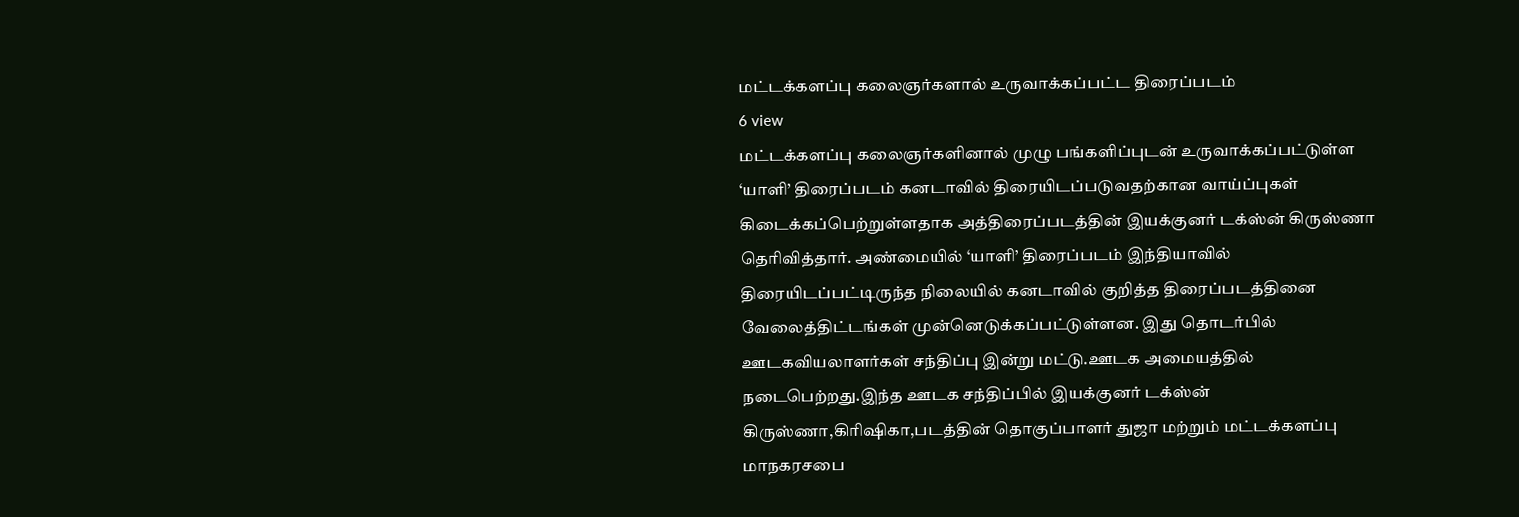மட்டக்களப்பு கலைஞர்களால் உருவாக்கப்பட்ட திரைப்படம்
6 view
மட்டக்களப்பு கலைஞர்களினால் முழு பங்களிப்புடன் உருவாக்கப்பட்டுள்ள ‘யாளி’ திரைப்படம் கனடாவில் திரையிடப்படுவதற்கான வாய்ப்புகள் கிடைக்கப்பெற்றுள்ளதாக அத்திரைப்படத்தின் இயக்குனர் டக்ஸ்ன் கிருஸ்ணா தெரிவித்தார். அண்மையில் ‘யாளி’ திரைப்படம் இந்தியாவில் திரையிடப்பட்டிருந்த நிலையில் கனடாவில் குறித்த திரைப்படத்தினை வேலைத்திட்டங்கள் முன்னெடுக்கப்பட்டுள்ளன. இது தொடர்பில் ஊடகவியலாளர்கள் சந்திப்பு இன்று மட்டு.ஊடக அமையத்தில் நடைபெற்றது.இந்த ஊடக சந்திப்பில் இயக்குனர் டக்ஸ்ன் கிருஸ்ணா,கிரிஷிகா,படத்தின் தொகுப்பாளர் துஜா மற்றும் மட்டக்களப்பு மாநகரசபை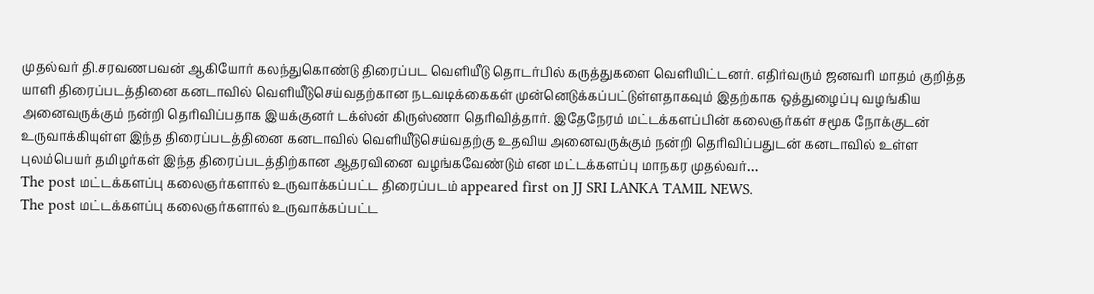முதல்வர் தி.சரவணபவன் ஆகியோர் கலந்துகொண்டு திரைப்பட வெளியீடு தொடர்பில் கருத்துகளை வெளியிட்டனர். எதிர்வரும் ஜனவரி மாதம் குறித்த யாளி திரைப்படத்தினை கனடாவில் வெளியீடுசெய்வதற்கான நடவடிக்கைகள் முன்னெடுக்கப்பட்டுள்ளதாகவும் இதற்காக ஒத்துழைப்பு வழங்கிய அனைவருக்கும் நன்றி தெரிவிப்பதாக இயக்குனர் டக்ஸ்ன் கிருஸ்ணா தெரிவித்தார். இதேநேரம் மட்டக்களப்பின் கலைஞர்கள் சமூக நோக்குடன் உருவாக்கியுள்ள இந்த திரைப்படத்தினை கனடாவில் வெளியீடுசெய்வதற்கு உதவிய அனைவருக்கும் நன்றி தெரிவிப்பதுடன் கனடாவில் உள்ள புலம்பெயர் தமிழர்கள் இந்த திரைப்படத்திற்கான ஆதரவினை வழங்கவேண்டும் என மட்டக்களப்பு மாநகர முதல்வர்…
The post மட்டக்களப்பு கலைஞர்களால் உருவாக்கப்பட்ட திரைப்படம் appeared first on JJ SRI LANKA TAMIL NEWS.
The post மட்டக்களப்பு கலைஞர்களால் உருவாக்கப்பட்ட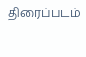திரைப்படம்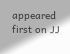appeared first on JJ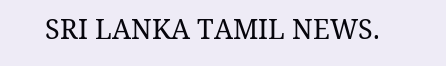SRI LANKA TAMIL NEWS.